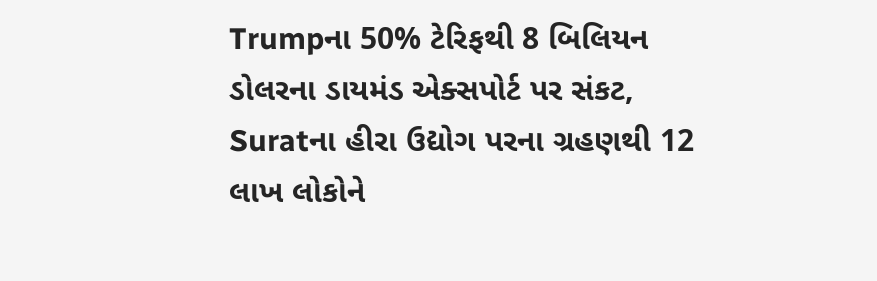Trumpના 50% ટેરિફથી 8 બિલિયન ડોલરના ડાયમંડ એક્સપોર્ટ પર સંકટ, Suratના હીરા ઉદ્યોગ પરના ગ્રહણથી 12 લાખ લોકોને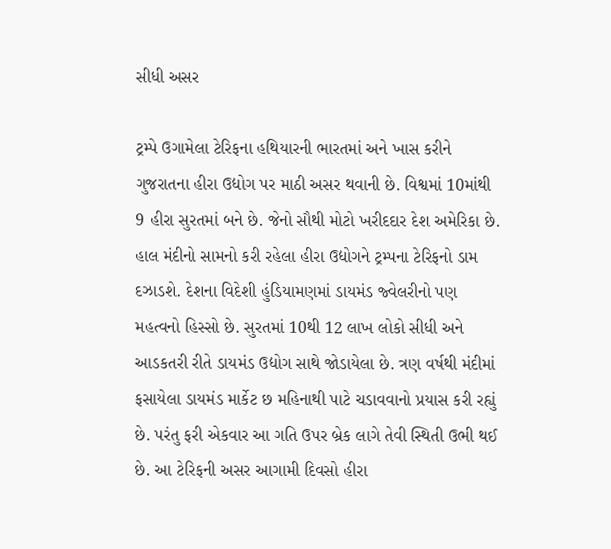સીધી અસર

ટ્રમ્પે ઉગામેલા ટેરિફના હથિયારની ભારતમાં અને ખાસ કરીને ગુજરાતના હીરા ઉદ્યોગ પર માઠી અસર થવાની છે. વિશ્વમાં 10માંથી 9 હીરા સુરતમાં બને છે. જેનો સૌથી મોટો ખરીદદાર દેશ અમેરિકા છે. હાલ મંદીનો સામનો કરી રહેલા હીરા ઉદ્યોગને ટ્રમ્પના ટેરિફનો ડામ દઝાડશે. દેશના વિદેશી હુંડિયામણમાં ડાયમંડ જ્વેલરીનો પણ મહત્વનો હિસ્સો છે. સુરતમાં 10થી 12 લાખ લોકો સીધી અને આડકતરી રીતે ડાયમંડ ઉદ્યોગ સાથે જોડાયેલા છે. ત્રણ વર્ષથી મંદીમાં ફસાયેલા ડાયમંડ માર્કેટ છ મહિનાથી પાટે ચડાવવાનો પ્રયાસ કરી રહ્યું છે. પરંતુ ફરી એકવાર આ ગતિ ઉપર બ્રેક લાગે તેવી સ્થિતી ઉભી થઈ છે. આ ટેરિફની અસર આગામી દિવસો હીરા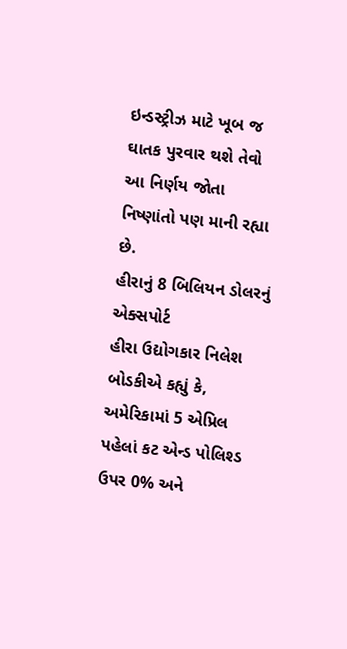ઇન્ડસ્ટ્રીઝ માટે ખૂબ જ ઘાતક પુરવાર થશે તેવો આ નિર્ણય જોતા નિષ્ણાંતો પણ માની રહ્યા છે.
હીરાનું 8 બિલિયન ડોલરનું એક્સપોર્ટ
હીરા ઉદ્યોગકાર નિલેશ બોડકીએ કહ્યું કે, અમેરિકામાં 5 એપ્રિલ પહેલાં કટ એન્ડ પોલિશ્ડ ઉપર 0% અને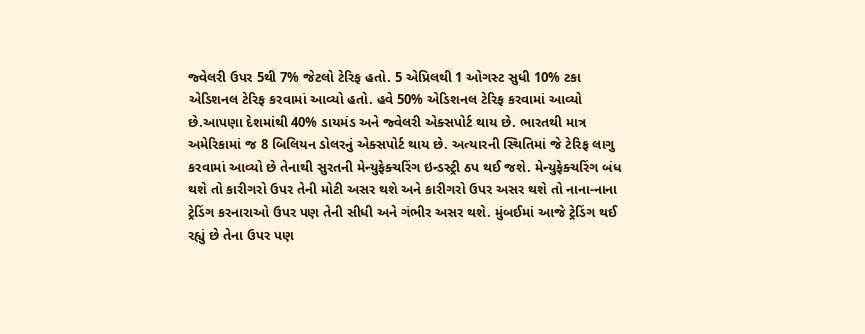જ્વેલરી ઉપર 5થી 7% જેટલો ટેરિફ હતો. 5 એપ્રિલથી 1 ઓગસ્ટ સુધી 10% ટકા એડિશનલ ટેરિફ કરવામાં આવ્યો હતો. હવે 50% એડિશનલ ટેરિફ કરવામાં આવ્યો છે.આપણા દેશમાંથી 40% ડાયમંડ અને જ્વેલરી એક્સપોર્ટ થાય છે. ભારતથી માત્ર અમેરિકામાં જ 8 બિલિયન ડોલરનું એક્સપોર્ટ થાય છે. અત્યારની સ્થિતિમાં જે ટેરિફ લાગુ કરવામાં આવ્યો છે તેનાથી સુરતની મેન્યુફેક્ચરિંગ ઇન્ડસ્ટ્રી ઠપ થઈ જશે. મેન્યુફેક્ચરિંગ બંધ થશે તો કારીગરો ઉપર તેની મોટી અસર થશે અને કારીગરો ઉપર અસર થશે તો નાના-નાના ટ્રેડિંગ કરનારાઓ ઉપર પણ તેની સીધી અને ગંભીર અસર થશે. મુંબઈમાં આજે ટ્રેડિંગ થઈ રહ્યું છે તેના ઉપર પણ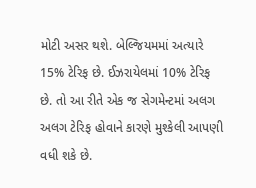મોટી અસર થશે. બેલ્જિયમમાં અત્યારે 15% ટેરિફ છે. ઈઝરાયેલમાં 10% ટેરિફ છે. તો આ રીતે એક જ સેગમેન્ટમાં અલગ અલગ ટેરિફ હોવાને કારણે મુશ્કેલી આપણી વધી શકે છે.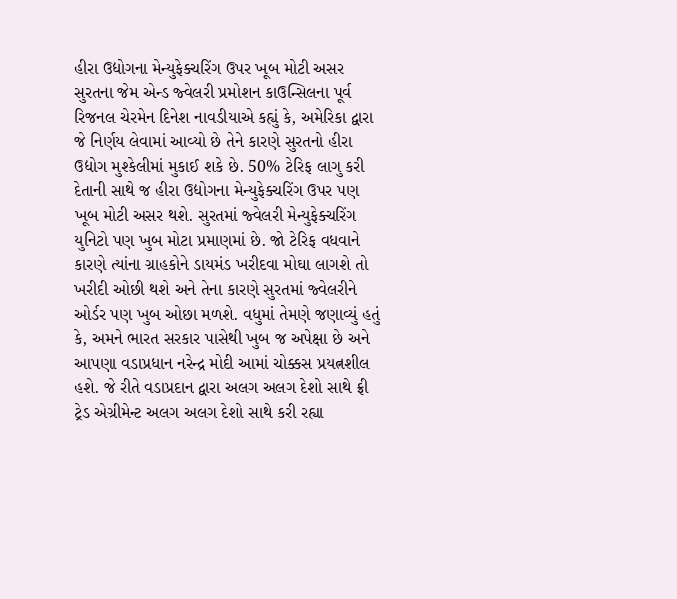હીરા ઉદ્યોગના મેન્યુફેક્ચરિંગ ઉપર ખૂબ મોટી અસર
સુરતના જેમ એન્ડ જ્વેલરી પ્રમોશન કાઉન્સિલના પૂર્વ રિજનલ ચેરમેન દિનેશ નાવડીયાએ કહ્યું કે, અમેરિકા દ્વારા જે નિર્ણય લેવામાં આવ્યો છે તેને કારણે સુરતનો હીરા ઉદ્યોગ મુશ્કેલીમાં મુકાઈ શકે છે. 50% ટેરિફ લાગુ કરી દેતાની સાથે જ હીરા ઉદ્યોગના મેન્યુફેક્ચરિંગ ઉપર પણ ખૂબ મોટી અસર થશે. સુરતમાં જ્વેલરી મેન્યુફેક્ચરિંગ યુનિટો પણ ખુબ મોટા પ્રમાણમાં છે. જો ટેરિફ વધવાને કારણે ત્યાંના ગ્રાહકોને ડાયમંડ ખરીદવા મોઘા લાગશે તો ખરીદી ઓછી થશે અને તેના કારણે સુરતમાં જ્વેલરીને ઓર્ડર પણ ખુબ ઓછા મળશે. વધુમાં તેમણે જણાવ્યું હતું કે, અમને ભારત સરકાર પાસેથી ખુબ જ અપેક્ષા છે અને આપણા વડાપ્રધાન નરેન્દ્ર મોદી આમાં ચોક્કસ પ્રયત્નશીલ હશે. જે રીતે વડાપ્રદાન દ્વારા અલગ અલગ દેશો સાથે ફ્રી ટ્રેડ એગ્રીમેન્ટ અલગ અલગ દેશો સાથે કરી રહ્યા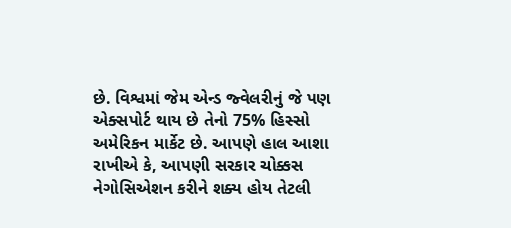છે. વિશ્વમાં જેમ એન્ડ જ્વેલરીનું જે પણ એક્સપોર્ટ થાય છે તેનો 75% હિસ્સો અમેરિકન માર્કેટ છે. આપણે હાલ આશા રાખીએ કે, આપણી સરકાર ચોક્કસ નેગોસિએશન કરીને શક્ય હોય તેટલી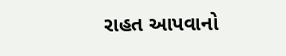રાહત આપવાનો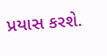પ્રયાસ કરશે.